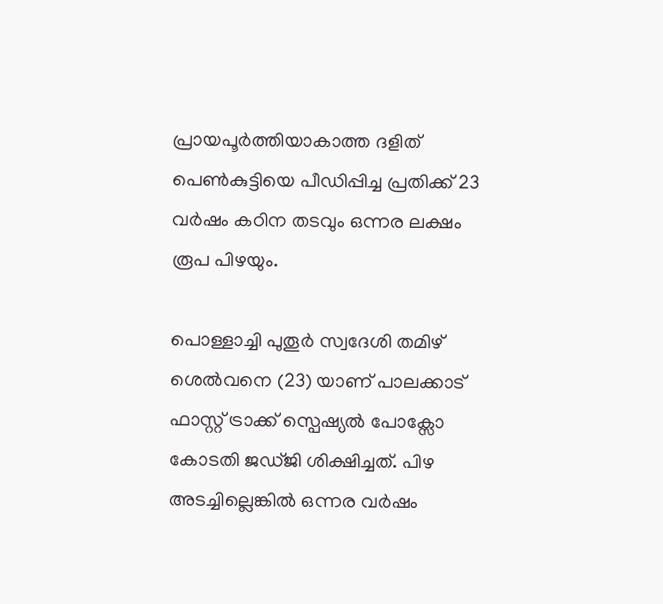പ്രായപൂർത്തിയാകാത്ത ദളിത് പെൺകുട്ടിയെ പീഡിപ്പിച്ച പ്രതിക്ക് 23 വർഷം കഠിന തടവും ഒന്നര ലക്ഷം രൂപ പിഴയും.

പൊള്ളാച്ചി പുതൂർ സ്വദേശി തമിഴ് ശെൽവനെ (23) യാണ് പാലക്കാട് ഫാസ്റ്റ് ട്രാക്ക് സ്പെഷ്യൽ പോക്സോ കോടതി ജഡ്ജി ശിക്ഷിച്ചത്. പിഴ അടച്ചില്ലെങ്കിൽ ഒന്നര വർഷം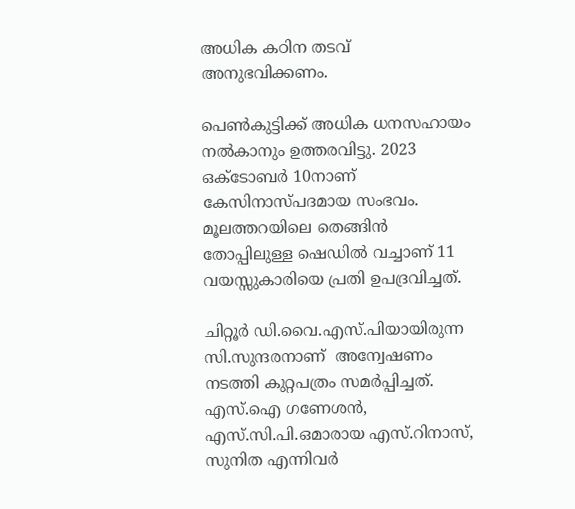അധിക കഠിന തടവ് അനുഭവിക്കണം.

പെൺകുട്ടിക്ക് അധിക ധനസഹായം നൽകാനും ഉത്തരവിട്ടു. 2023 ഒക്ടോബർ 10നാണ് കേസിനാസ്പദമായ സംഭവം. മൂലത്തറയിലെ തെങ്ങിൻ തോപ്പിലുള്ള ഷെഡിൽ വച്ചാണ് 11 വയസ്സുകാരിയെ പ്രതി ഉപദ്രവിച്ചത്.

ചിറ്റൂർ ഡി.വൈ.എസ്‌.പിയായിരുന്ന സി.സുന്ദരനാണ്  അന്വേഷണം നടത്തി കുറ്റപത്രം സമർപ്പിച്ചത്. എസ്.ഐ ഗണേശൻ, എസ്‌.സി.പി.ഒമാരായ എസ്.റിനാസ്, സുനിത എന്നിവർ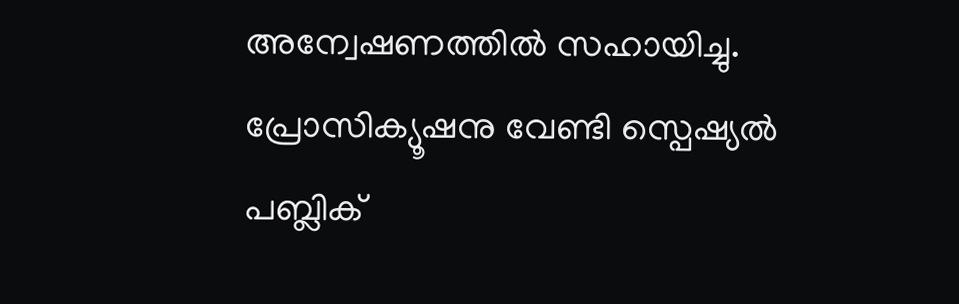അന്വേഷണത്തിൽ സഹായിച്ചു. പ്രോസിക്യൂഷനു വേണ്ടി സ്പെഷ്യൽ പബ്ലിക്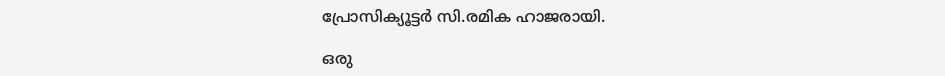പ്രോസിക്യൂട്ടർ സി.രമിക ഹാജരായി.

ഒരു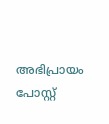അഭിപ്രായം പോസ്റ്റ്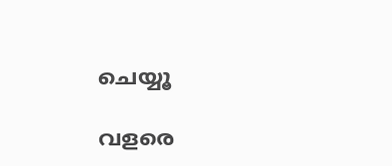ചെയ്യൂ

വളരെ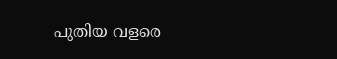പുതിയ വളരെ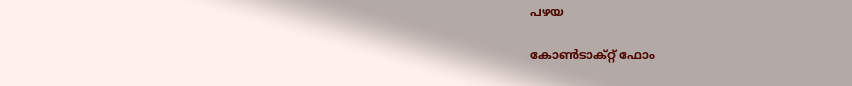പഴയ

കോൺടാക്റ്റ് ഫോം